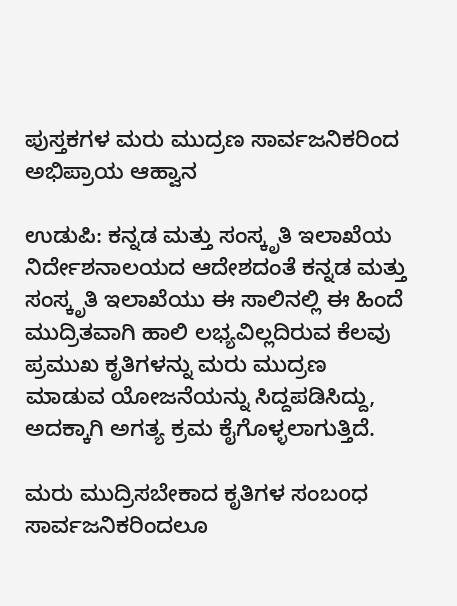ಪುಸ್ತಕಗಳ ಮರು ಮುದ್ರಣ ಸಾರ್ವಜನಿಕರಿಂದ ಅಭಿಪ್ರಾಯ ಆಹ್ವಾನ

ಉಡುಪಿ: ಕನ್ನಡ ಮತ್ತು ಸಂಸ್ಕೃತಿ ಇಲಾಖೆಯ ನಿರ್ದೇಶನಾಲಯದ ಆದೇಶದಂತೆ ಕನ್ನಡ ಮತ್ತು ಸಂಸ್ಕೃತಿ ಇಲಾಖೆಯು ಈ ಸಾಲಿನಲ್ಲಿ ಈ ಹಿಂದೆ ಮುದ್ರಿತವಾಗಿ ಹಾಲಿ ಲಭ್ಯವಿಲ್ಲದಿರುವ ಕೆಲವು ಪ್ರಮುಖ ಕೃತಿಗಳನ್ನು ಮರು ಮುದ್ರಣ ಮಾಡುವ ಯೋಜನೆಯನ್ನು ಸಿದ್ದಪಡಿಸಿದ್ದು, ಅದಕ್ಕಾಗಿ ಅಗತ್ಯ ಕ್ರಮ ಕೈಗೊಳ್ಳಲಾಗುತ್ತಿದೆ.

ಮರು ಮುದ್ರಿಸಬೇಕಾದ ಕೃತಿಗಳ ಸಂಬoಧ ಸಾರ್ವಜನಿಕರಿಂದಲೂ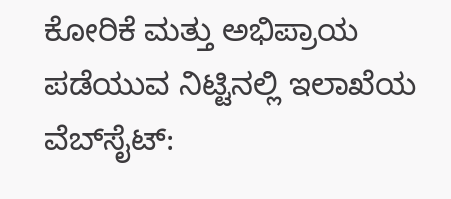ಕೋರಿಕೆ ಮತ್ತು ಅಭಿಪ್ರಾಯ ಪಡೆಯುವ ನಿಟ್ಟಿನಲ್ಲಿ ಇಲಾಖೆಯ ವೆಬ್‌ಸೈಟ್: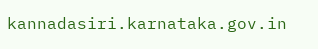kannadasiri.karnataka.gov.in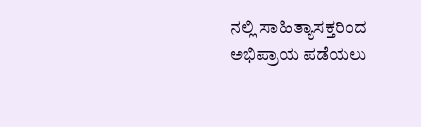ನಲ್ಲಿ ಸಾಹಿತ್ಯಾಸಕ್ತರಿಂದ ಅಭಿಪ್ರಾಯ ಪಡೆಯಲು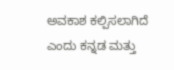ಅವಕಾಶ ಕಲ್ಪಿಸಲಾಗಿದೆ ಎಂದು ಕನ್ನಡ ಮತ್ತು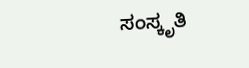ಸಂಸ್ಕೃತಿ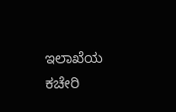ಇಲಾಖೆಯ ಕಚೇರಿ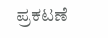ಪ್ರಕಟಣೆ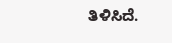ತಿಳಿಸಿದೆ.